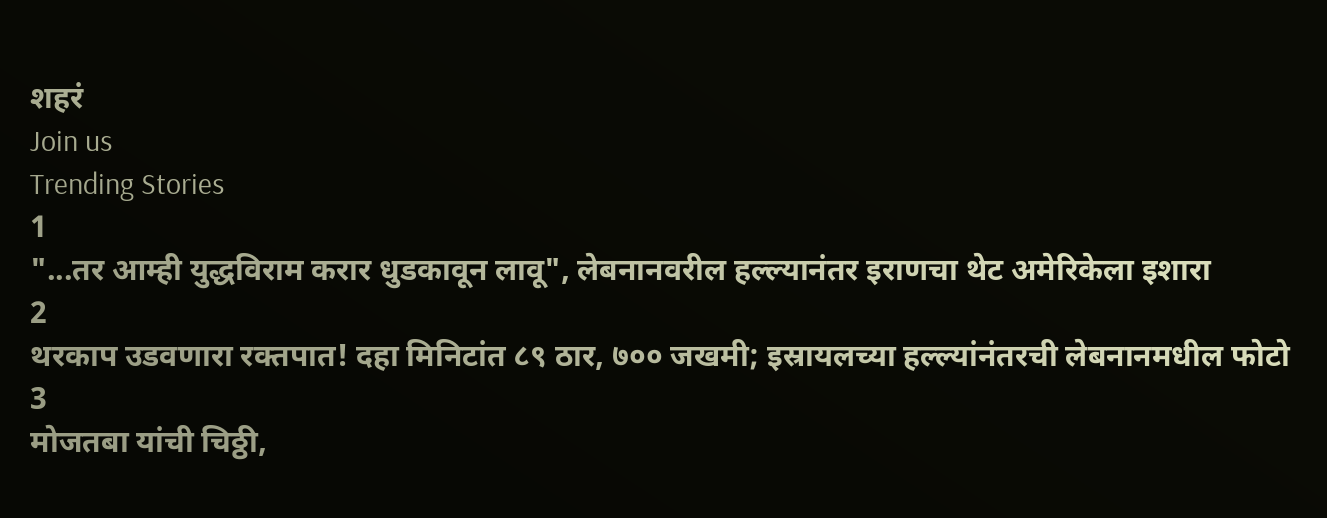शहरं
Join us
Trending Stories
1
"...तर आम्ही युद्धविराम करार धुडकावून लावू", लेबनानवरील हल्ल्यानंतर इराणचा थेट अमेरिकेला इशारा
2
थरकाप उडवणारा रक्तपात! दहा मिनिटांत ८९ ठार, ७०० जखमी; इस्रायलच्या हल्ल्यांनंतरची लेबनानमधील फोटो
3
मोजतबा यांची चिठ्ठी,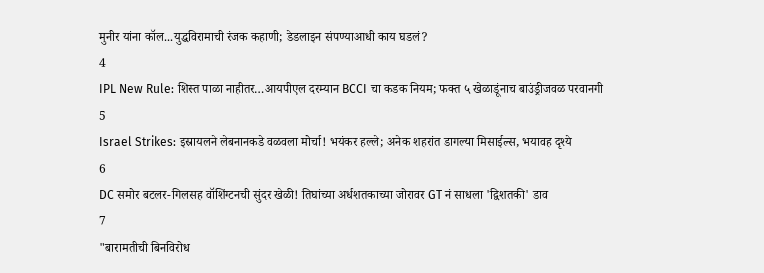मुनीर यांना कॉल...युद्धविरामाची रंजक कहाणी; डेडलाइन संपण्याआधी काय घडलं?
4
IPL New Rule: शिस्त पाळा नाहीतर…आयपीएल दरम्यान BCCI चा कडक नियम; फक्त ५ खेळाडूंनाच बाउंड्रीजवळ परवानगी
5
Israel Strikes: इस्रायलने लेबनानकडे वळवला मोर्चा! भयंकर हल्ले; अनेक शहरांत डागल्या मिसाईल्स, भयावह दृश्ये
6
DC समोर बटलर-गिलसह वॉशिंग्टनची सुंदर खेळी! तिघांच्या अर्धशतकाच्या जोरावर GT नं साधला 'द्विशतकी' डाव
7
"बारामतीची बिनविरोध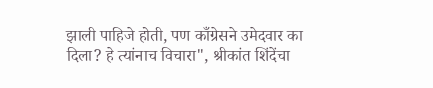झाली पाहिजे होती, पण काँग्रेसने उमेदवार का दिला? हे त्यांनाच विचारा", श्रीकांत शिंदेंचा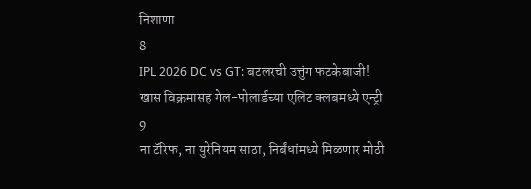निशाणा
8
IPL 2026 DC vs GT: बटलरची उत्तुंग फटकेबाजी! खास विक्रमासह गेल-पोलार्डच्या एलिट क्लबमध्ये एन्ट्री
9
ना टॅरिफ, ना युरेनियम साठा, निर्बंधांमध्ये मिळणार मोठी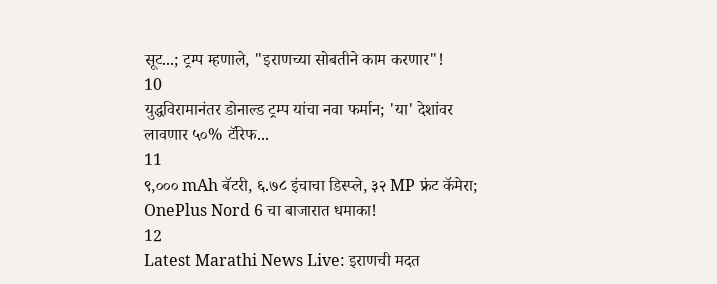सूट...; ट्रम्प म्हणाले, "इराणच्या सोबतीने काम करणार"!
10
युद्धविरामानंतर डोनाल्ड ट्रम्प यांचा नवा फर्मान; 'या' देशांवर लावणार ५०% टॅरिफ...
11
९,००० mAh बॅटरी, ६.७८ इंचाचा डिस्प्ले, ३२ MP फ्रंट कॅमेरा; OnePlus Nord 6 चा बाजारात धमाका!
12
Latest Marathi News Live: इराणची मदत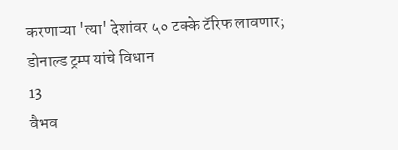करणाऱ्या 'त्या' देशांवर ५० टक्के टॅरिफ लावणार; डोनाल्ड ट्रम्प यांचे विधान
13
वैभव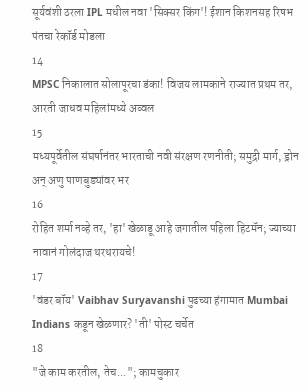सूर्यवंशी ठरला IPL मधील नवा 'सिक्सर किंग'! ईशान किशनसह रिषभ पंतचा रेकॉर्ड मोडला
14
MPSC निकालात सोलापूरचा डंका! विजय लामकाने राज्यात प्रथम तर, आरती जाधव महिलांमध्ये अव्वल
15
मध्यपूर्वेतील संघर्षानंतर भारताची नवी संरक्षण रणनीती; समुद्री मार्ग, ड्रोन अन् अणु पाणबुड्यांवर भर
16
रोहित शर्मा नव्हे तर, 'हा' खेळाडू आहे जगातील पहिला हिटमॅन; ज्याच्या नावानं गोलंदाज थरथरायचे!
17
'वंडर बॉय' Vaibhav Suryavanshi पुढच्या हंगामात Mumbai Indians कडून खेळणार? 'ती' पोस्ट चर्चेत
18
"जे काम करतील, तेच..."; कामचुकार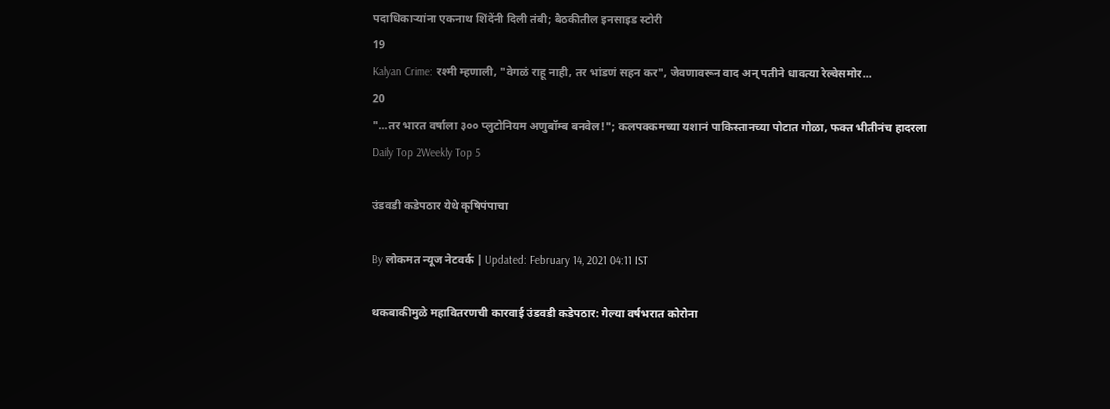पदाधिकाऱ्यांना एकनाथ शिंदेंनी दिली तंबी; बैठकीतील इनसाइड स्टोरी
19
Kalyan Crime: रश्मी म्हणाली, "वेगळं राहू नाही, तर भांडणं सहन कर", जेवणावरून वाद अन् पतीने धावत्या रेल्वेसमोर...
20
"...तर भारत वर्षाला ३०० प्लुटोनियम अणुबॉम्ब बनवेल!"; कलपक्कमच्या यशानं पाकिस्तानच्या पोटात गोळा, फक्त भीतीनंच हादरला
Daily Top 2Weekly Top 5

उंडवडी कडेपठार येथे कृषिपंपाचा

By लोकमत न्यूज नेटवर्क | Updated: February 14, 2021 04:11 IST

थकबाकीमुळे महावितरणची कारवाई उंडवडी कडेपठार: गेल्या वर्षभरात कोरोना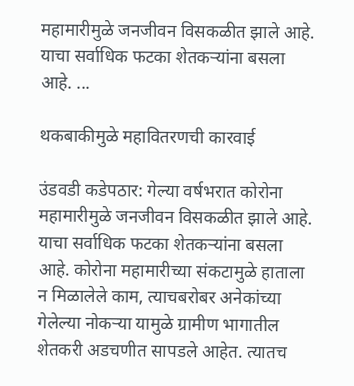महामारीमुळे जनजीवन विसकळीत झाले आहे. याचा सर्वाधिक फटका शेतकऱ्यांना बसला आहे. ...

थकबाकीमुळे महावितरणची कारवाई

उंडवडी कडेपठार: गेल्या वर्षभरात कोरोना महामारीमुळे जनजीवन विसकळीत झाले आहे. याचा सर्वाधिक फटका शेतकऱ्यांना बसला आहे. कोरोना महामारीच्या संकटामुळे हाताला न मिळालेले काम, त्याचबरोबर अनेकांच्या गेलेल्या नोकऱ्या यामुळे ग्रामीण भागातील शेतकरी अडचणीत सापडले आहेत. त्यातच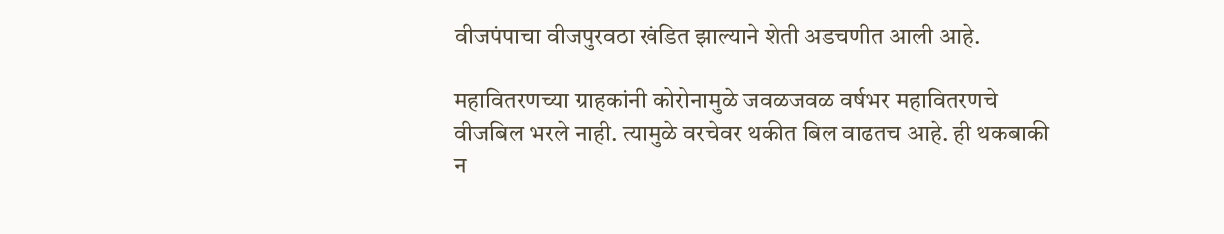वीजपंपाचा वीजपुरवठा खंडित झाल्याने शेती अडचणीत आली आहे.

महावितरणच्या ग्राहकांनी कोरोनामुळे जवळजवळ वर्षभर महावितरणचे वीजबिल भरले नाही. त्यामुळे वरचेवर थकीत बिल वाढतच आहे. ही थकबाकी न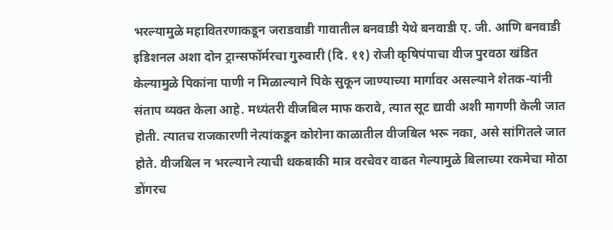भरल्यामुळे महावितरणाकडून जराडवाडी गावातील बनवाडी येथे बनवाडी ए. जी. आणि बनवाडी इडिशनल अशा दोन ट्रान्सफॉर्मरचा गुरुवारी (दि. ११) रोजी कृषिपंपाचा वीज पुरवठा खंडित केल्यामुळे पिकांना पाणी न मिळाल्याने पिके सुकून जाण्याच्या मार्गावर असल्याने शेतक-यांनी संताप व्यक्त केला आहे. मध्यंतरी वीजबिल माफ करावे, त्यात सूट द्यावी अशी मागणी केली जात होती. त्यातच राजकारणी नेत्यांकडून कोरोना काळातील वीजबिल भरू नका, असे सांगितले जात होते. वीजबिल न भरल्याने त्याची थकबाकी मात्र वरचेवर वाढत गेल्यामुळे बिलाच्या रकमेचा मोठा डोंगरच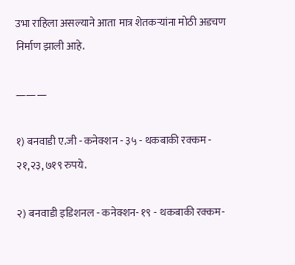उभा राहिला असल्याने आता मात्र शेतकऱ्यांना मोठी अडचण निर्माण झाली आहे.

———

१) बनवाडी ए.जी - कनेक्शन - ३५ - थकबाकी रक्कम - २१,२३,७१९ रुपये.

२) बनवाडी इडिशनल - कनेक्शन- १९ - थकबाकी रक्कम-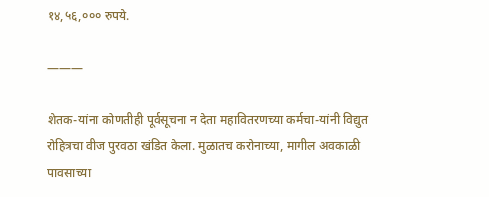१४,५६,००० रुपये.

———

शेतक-यांना कोणतीही पूर्वसूचना न देता महावितरणच्या कर्मचा-यांनी विद्युत रोहित्रचा वीज पुरवठा खंडित केला. मुळातच करोनाच्या, मागील अवकाळी पावसाच्या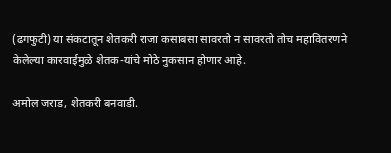(ढगफुटी) या संकटातून शेतकरी राजा कसाबसा सावरतो न सावरतो तोच महावितरणने केलेल्या कारवाईमुळे शेतक-यांचे मोठे नुकसान होणार आहे.

अमोल जराड, शेतकरी बनवाडी.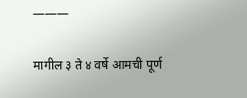———

मागील ३ ते ४ वर्षे आमची पूर्ण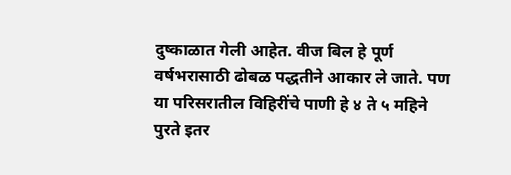दुष्काळात गेली आहेत. वीज बिल हे पूर्ण वर्षभरासाठी ढोबळ पद्धतीने आकार ले जाते. पण या परिसरातील विहिरींचे पाणी हे ४ ते ५ महिने पुरते इतर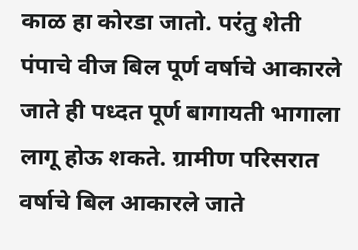काळ हा कोरडा जातो. परंतु शेती पंपाचे वीज बिल पूर्ण वर्षाचे आकारले जाते ही पध्दत पूर्ण बागायती भागाला लागू होऊ शकते. ग्रामीण परिसरात वर्षाचे बिल आकारले जाते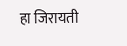हा जिरायती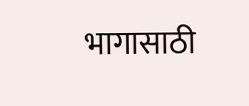भागासाठी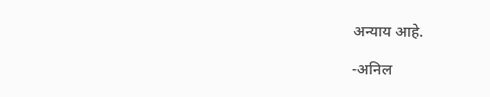अन्याय आहे.

-अनिल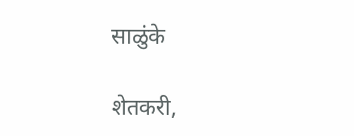साळुंके

शेतकरी,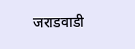जराडवाडी